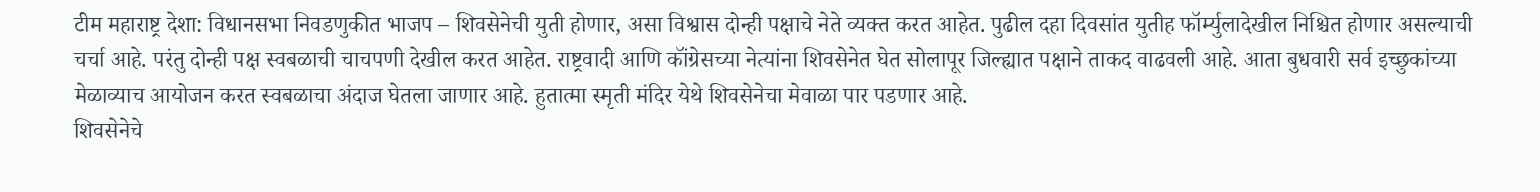टीम महाराष्ट्र देशा: विधानसभा निवडणुकीत भाजप – शिवसेनेची युती होणार, असा विश्वास दोन्ही पक्षाचे नेते व्यक्त करत आहेत. पुढील दहा दिवसांत युतीह फॉर्म्युलादेखील निश्चित होणार असल्याची चर्चा आहे. परंतु दोन्ही पक्ष स्वबळाची चाचपणी देखील करत आहेत. राष्ट्रवादी आणि कॉंग्रेसच्या नेत्यांना शिवसेनेत घेत सोलापूर जिल्ह्यात पक्षाने ताकद वाढवली आहे. आता बुधवारी सर्व इच्छुकांच्या मेळाव्याच आयोजन करत स्वबळाचा अंदाज घेतला जाणार आहे. हुतात्मा स्मृती मंदिर येथे शिवसेनेचा मेवाळा पार पडणार आहे.
शिवसेनेचे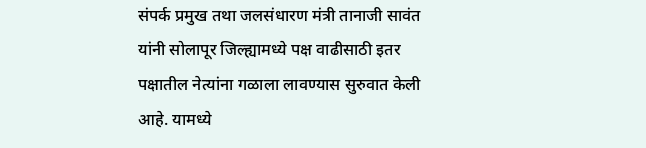संपर्क प्रमुख तथा जलसंधारण मंत्री तानाजी सावंत यांनी सोलापूर जिल्ह्यामध्ये पक्ष वाढीसाठी इतर पक्षातील नेत्यांना गळाला लावण्यास सुरुवात केली आहे. यामध्ये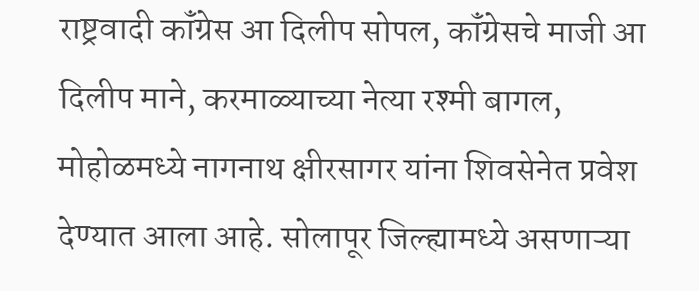राष्ट्रवादी कॉंग्रेस आ दिलीप सोपल, कॉंग्रेसचे माजी आ दिलीप माने, करमाळ्याच्या नेत्या रश्मी बागल, मोहोळमध्ये नागनाथ क्षीरसागर यांना शिवसेनेत प्रवेश देण्यात आला आहे. सोलापूर जिल्ह्यामध्ये असणाऱ्या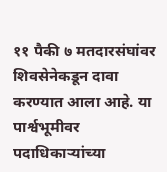११ पैकी ७ मतदारसंघांवर शिवसेनेकडून दावा करण्यात आला आहे. या पार्श्वभूमीवर पदाधिकाऱ्यांच्या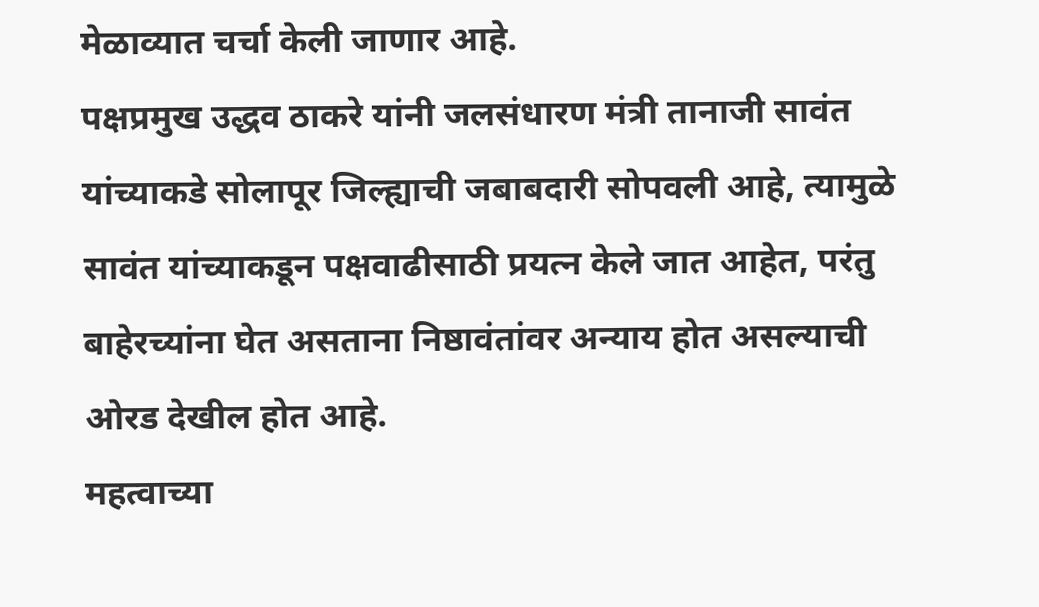मेळाव्यात चर्चा केली जाणार आहे.
पक्षप्रमुख उद्धव ठाकरे यांनी जलसंधारण मंत्री तानाजी सावंत यांच्याकडे सोलापूर जिल्ह्याची जबाबदारी सोपवली आहे, त्यामुळे सावंत यांच्याकडून पक्षवाढीसाठी प्रयत्न केले जात आहेत, परंतु बाहेरच्यांना घेत असताना निष्ठावंतांवर अन्याय होत असल्याची ओरड देखील होत आहे.
महत्वाच्या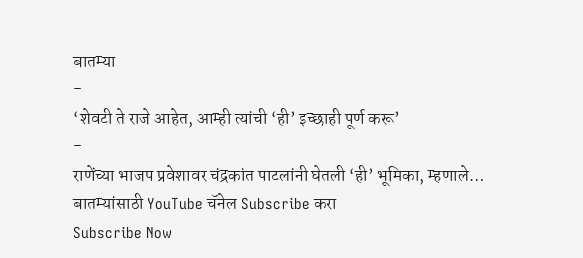बातम्या
-
‘शेवटी ते राजे आहेत, आम्ही त्यांची ‘ही’ इच्छाही पूर्ण करू’
-
राणेंच्या भाजप प्रवेशावर चंद्रकांत पाटलांनी घेतली ‘ही’ भूमिका, म्हणाले…
बातम्यांसाठी YouTube चॅनेल Subscribe करा
Subscribe Now